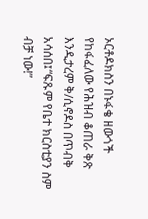ኦርቶዶክስን በኑፋቄ ዘውጎች የከፋፈለው የሕዝብ ቆጠራ ቅጽ እንዲታረም ቅ/ሲኖዶስ በጥብቅ አሳሰበ፤“ፍጹም የቤተ ክርስቲያን ስም ብቻ ነው!”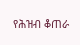የሕዝብ ቆጠራ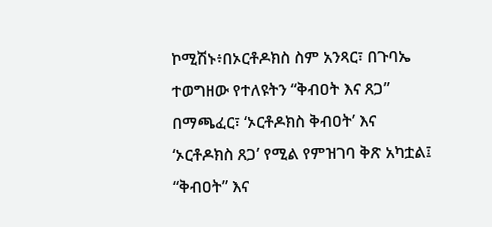ኮሚሽኑ፥በኦርቶዶክስ ስም አንጻር፣ በጉባኤ ተወግዘው የተለዩትን “ቅብዐት እና ጸጋ” በማጫፈር፣ ‘ኦርቶዶክስ ቅብዐት’ እና ‘ኦርቶዶክስ ጸጋ’ የሚል የምዝገባ ቅጽ አካቷል፤ “ቅብዐት” እና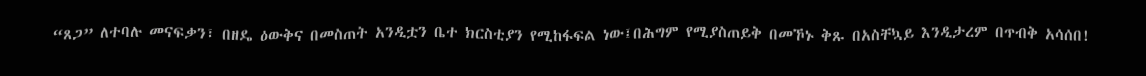“ጸጋ” ለተባሉ መናፍቃን፣ በዘዴ ዕውቅና በመስጠት አንዲቷን ቤተ ክርስቲያን የሚከፋፍል ነው፤በሕግም የሚያስጠይቅ በመኾኑ ቅጹ በአስቸኳይ እንዲታረም በጥብቅ አሳሰበ!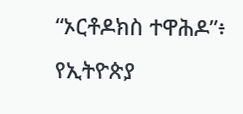“ኦርቶዶክስ ተዋሕዶ”፥ የኢትዮጵያ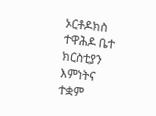ኦርቶዶክስ ተዋሕዶ ቤተ ክርስቲያን እምነትና ተቋም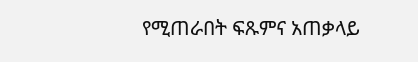የሚጠራበት ፍጹምና አጠቃላይ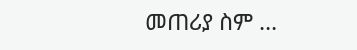መጠሪያ ስም …